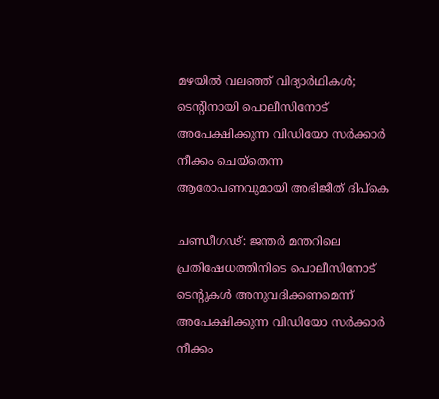മഴയിൽ വലഞ്ഞ് വിദ്യാർഥികൾ; ടെന്‍റിനായി പൊലീസിനോട് അപേക്ഷിക്കുന്ന വിഡിയോ സർക്കാർ നീക്കം ചെയ്‌തെന്ന ആരോപണവുമായി അഭിജീത് ദിപ്കെ

ചണ്ഡീഗഢ്: ജന്തർ മന്തറിലെ പ്രതിഷേധത്തിനിടെ പൊലീസിനോട് ടെന്റുകൾ അനുവദിക്കണമെന്ന് അപേക്ഷിക്കുന്ന വിഡിയോ സർക്കാർ നീക്കം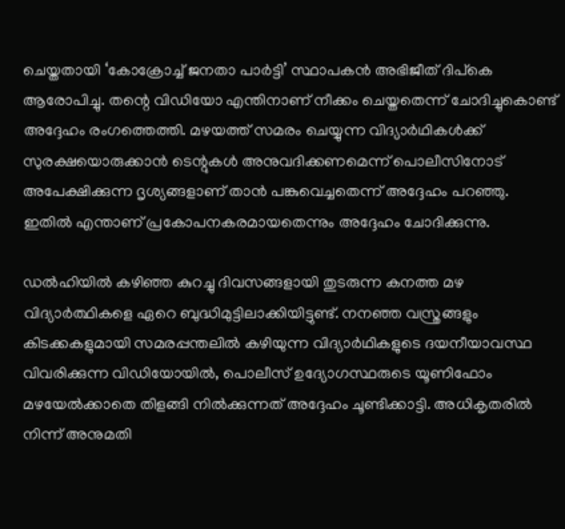ചെയ്തതായി ‘കോക്രോച്ച് ജനതാ പാർട്ടി’ സ്ഥാപകൻ അഭിജീത് ദിപ്കെ ആരോപിച്ചു. തന്റെ വിഡിയോ എന്തിനാണ് നീക്കം ചെയ്തതെന്ന് ചോദിച്ചുകൊണ്ട് അദ്ദേഹം രംഗത്തെത്തി. മഴയത്ത് സമരം ചെയ്യുന്ന വിദ്യാർഥികൾക്ക് സുരക്ഷയൊരുക്കാൻ ടെന്റുകൾ അനുവദിക്കണമെന്ന് പൊലീസിനോട് അപേക്ഷിക്കുന്ന ദൃശ്യങ്ങളാണ് താൻ പങ്കുവെച്ചതെന്ന് അദ്ദേഹം പറഞ്ഞു. ഇതിൽ എന്താണ് പ്രകോപനകരമായതെന്നും അദ്ദേഹം ചോദിക്കുന്നു.

ഡൽഹിയിൽ കഴിഞ്ഞ കുറച്ചു ദിവസങ്ങളായി തുടരുന്ന കനത്ത മഴ വിദ്യാർത്ഥികളെ ഏറെ ബുദ്ധിമുട്ടിലാക്കിയിട്ടുണ്ട്. നനഞ്ഞ വസ്ത്രങ്ങളും കിടക്കകളുമായി സമരപ്പന്തലിൽ കഴിയുന്ന വിദ്യാർഥികളുടെ ദയനീയാവസ്ഥ വിവരിക്കുന്ന വിഡിയോയിൽ, പൊലീസ് ഉദ്യോഗസ്ഥരുടെ യൂണിഫോം മഴയേൽക്കാതെ തിളങ്ങി നിൽക്കുന്നത് അദ്ദേഹം ചൂണ്ടിക്കാട്ടി. അധികൃതരിൽ നിന്ന് അനുമതി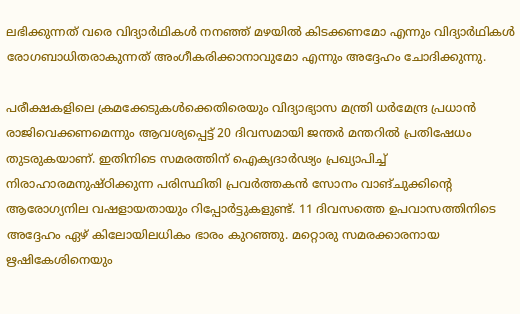ലഭിക്കുന്നത് വരെ വിദ്യാർഥികൾ നനഞ്ഞ് മഴയിൽ കിടക്കണമോ എന്നും വിദ്യാർഥികൾ രോഗബാധിതരാകുന്നത് അംഗീകരിക്കാനാവുമോ എന്നും അദ്ദേഹം ചോദിക്കുന്നു.

പരീക്ഷകളിലെ ക്രമക്കേടുകൾക്കെതിരെയും വിദ്യാഭ്യാസ മന്ത്രി ധർമേന്ദ്ര പ്രധാൻ രാജിവെക്കണമെന്നും ആവശ്യപ്പെട്ട് 20 ദിവസമായി ജന്തർ മന്തറിൽ പ്രതിഷേധം തുടരുകയാണ്. ഇതിനിടെ സമരത്തിന് ഐക്യദാർഢ്യം പ്രഖ്യാപിച്ച് നിരാഹാരമനുഷ്ഠിക്കുന്ന പരിസ്ഥിതി പ്രവർത്തകൻ സോനം വാങ്‌ചുക്കിന്റെ ആരോഗ്യനില വഷളായതായും റിപ്പോർട്ടുകളുണ്ട്. 11 ദിവസത്തെ ഉപവാസത്തിനിടെ അദ്ദേഹം ഏഴ് കിലോയിലധികം ഭാരം കുറഞ്ഞു. മറ്റൊരു സമരക്കാരനായ ഋഷികേശിനെയും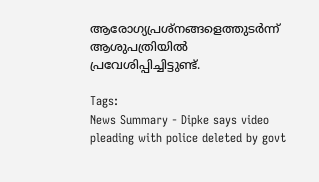ആരോഗ്യപ്രശ്‌നങ്ങളെത്തുടർന്ന് ആശുപത്രിയിൽ പ്രവേശിപ്പിച്ചിട്ടുണ്ട്.

Tags:
News Summary - Dipke says video pleading with police deleted by govt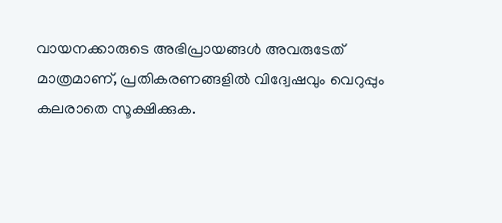വായനക്കാരുടെ അഭിപ്രായങ്ങള്‍ അവരുടേത് മാത്രമാണ്, പ്രതികരണങ്ങളിൽ വിദ്വേഷവും വെറുപ്പും കലരാതെ സൂക്ഷിക്കുക.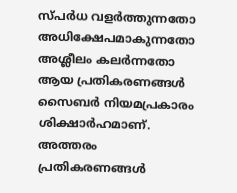സ്പർധ വളർത്തുന്നതോ അധിക്ഷേപമാകുന്നതോ അശ്ലീലം കലർന്നതോ ആയ പ്രതികരണങ്ങൾ സൈബർ നിയമപ്രകാരം ശിക്ഷാർഹമാണ്. അത്തരം പ്രതികരണങ്ങൾ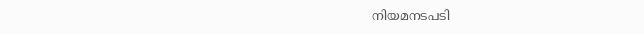നിയമനടപടി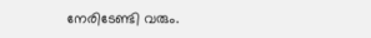നേരിടേണ്ടി വരും.